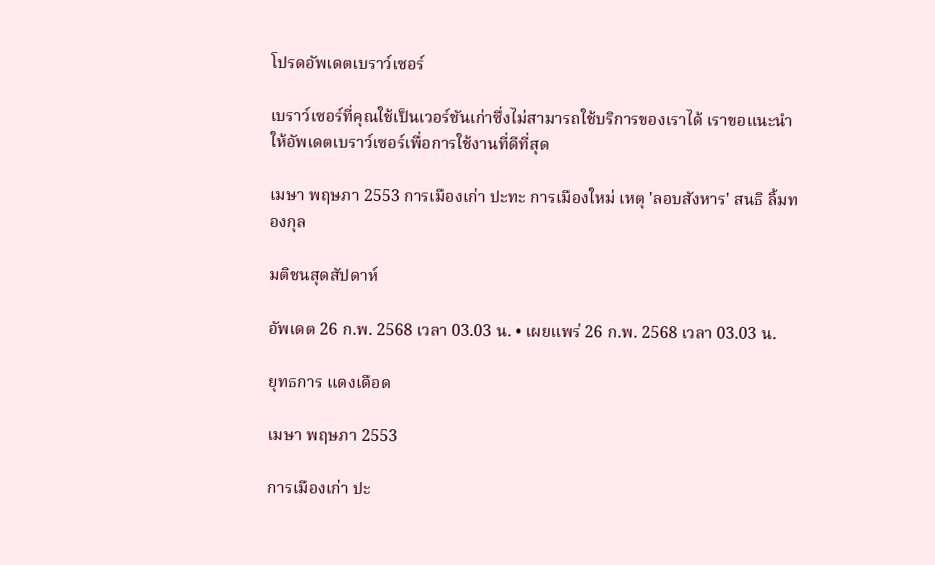โปรดอัพเดตเบราว์เซอร์

เบราว์เซอร์ที่คุณใช้เป็นเวอร์ชันเก่าซึ่งไม่สามารถใช้บริการของเราได้ เราขอแนะนำให้อัพเดตเบราว์เซอร์เพื่อการใช้งานที่ดีที่สุด

เมษา พฤษภา 2553 การเมืองเก่า ปะทะ การเมืองใหม่ เหตุ 'ลอบสังหาร' สนธิ ลิ้มทองกุล

มติชนสุดสัปดาห์

อัพเดต 26 ก.พ. 2568 เวลา 03.03 น. • เผยแพร่ 26 ก.พ. 2568 เวลา 03.03 น.

ยุทธการ แดงเดือด

เมษา พฤษภา 2553

การเมืองเก่า ปะ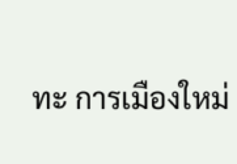ทะ การเมืองใหม่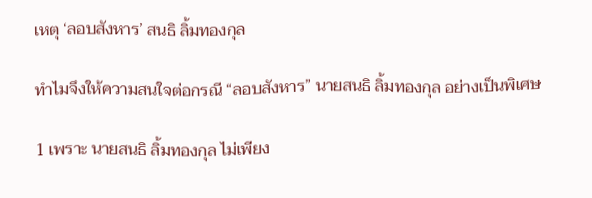เหตุ ‘ลอบสังหาร’ สนธิ ลิ้มทองกุล

ทําไมจึงให้ความสนใจต่อกรณี “ลอบสังหาร” นายสนธิ ลิ้มทองกุล อย่างเป็นพิเศษ

1 เพราะ นายสนธิ ลิ้มทองกุล ไม่เพียง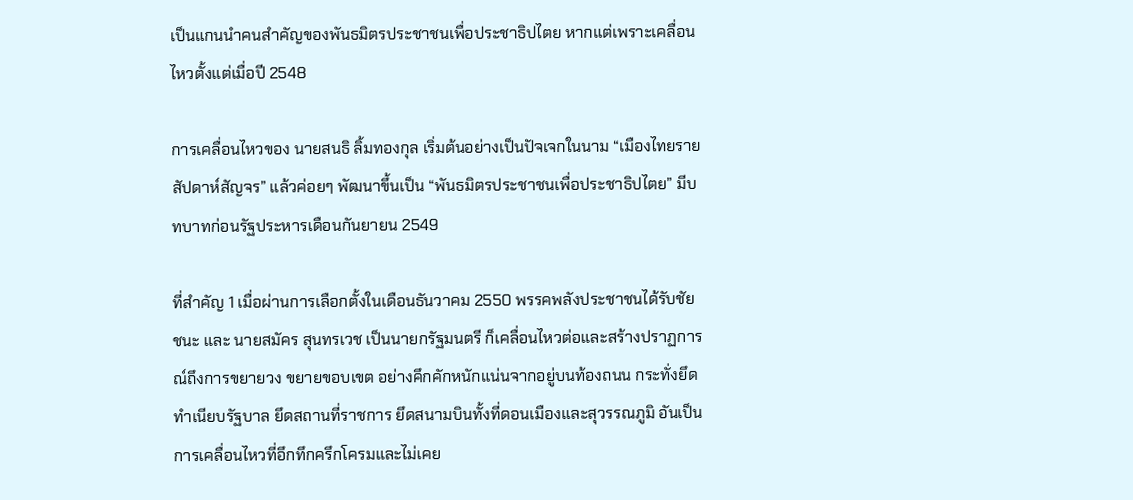เป็นแกนนำคนสำคัญของพันธมิตรประชาชนเพื่อประชาธิปไตย หากแต่เพราะเคลื่อนไหวตั้งแต่เมื่อปี 2548

การเคลื่อนไหวของ นายสนธิ ลิ้มทองกุล เริ่มต้นอย่างเป็นปัจเจกในนาม “เมืองไทยรายสัปดาห์สัญจร” แล้วค่อยๆ พัฒนาขึ้นเป็น “พันธมิตรประชาชนเพื่อประชาธิปไตย” มีบทบาทก่อนรัฐประหารเดือนกันยายน 2549

ที่สำคัญ 1 เมื่อผ่านการเลือกตั้งในเดือนธันวาคม 2550 พรรคพลังประชาชนได้รับชัยชนะ และ นายสมัคร สุนทรเวช เป็นนายกรัฐมนตรี ก็เคลื่อนไหวต่อและสร้างปราฏการณ์ถึงการขยายวง ขยายขอบเขต อย่างคึกคักหนักแน่นจากอยู่บนท้องถนน กระทั่งยึดทำเนียบรัฐบาล ยึดสถานที่ราชการ ยึดสนามบินทั้งที่ดอนเมืองและสุวรรณภูมิ อันเป็นการเคลื่อนไหวที่อึกทึกครึกโครมและไม่เคย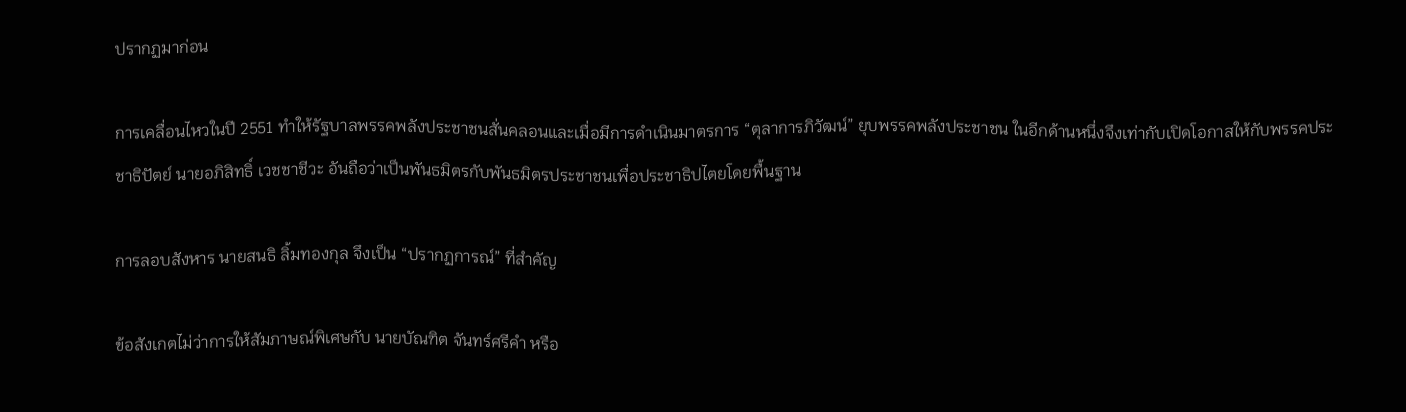ปรากฏมาก่อน

การเคลื่อนไหวในปี 2551 ทำให้รัฐบาลพรรคพลังประชาชนสั่นคลอนและเมื่อมีการดำเนินมาตรการ “ตุลาการภิวัฒน์” ยุบพรรคพลังประชาชน ในอีกด้านหนึ่งจึงเท่ากับเปิดโอกาสให้กับพรรคประชาธิปัตย์ นายอภิสิทธิ์ เวชชาชีวะ อันถือว่าเป็นพันธมิตรกับพันธมิตรประชาชนเพื่อประชาธิปไตยโดยพื้นฐาน

การลอบสังหาร นายสนธิ ลิ้มทองกุล จึงเป็น “ปรากฏการณ์” ที่สำคัญ

ข้อสังเกตไม่ว่าการให้สัมภาษณ์พิเศษกับ นายบัณฑิต จันทร์ศรีคำ หรือ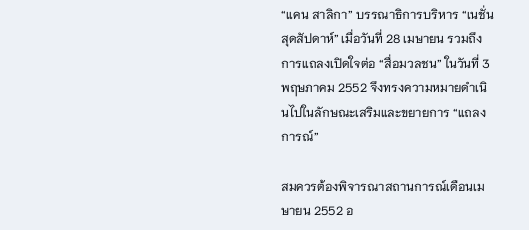“แคน สาลิกา” บรรณาธิการบริหาร “เนชั่นสุดสัปดาห์” เมื่อวันที่ 28 เมษายน รวมถึงการแถลงเปิดใจต่อ “สื่อมวลชน” ในวันที่ 3 พฤษภาคม 2552 จึงทรงความหมายดำเนินไปในลักษณะเสริมและขยายการ “แถลงการณ์”

สมควรต้องพิจารณาสถานการณ์เดือนเมษายน 2552 อ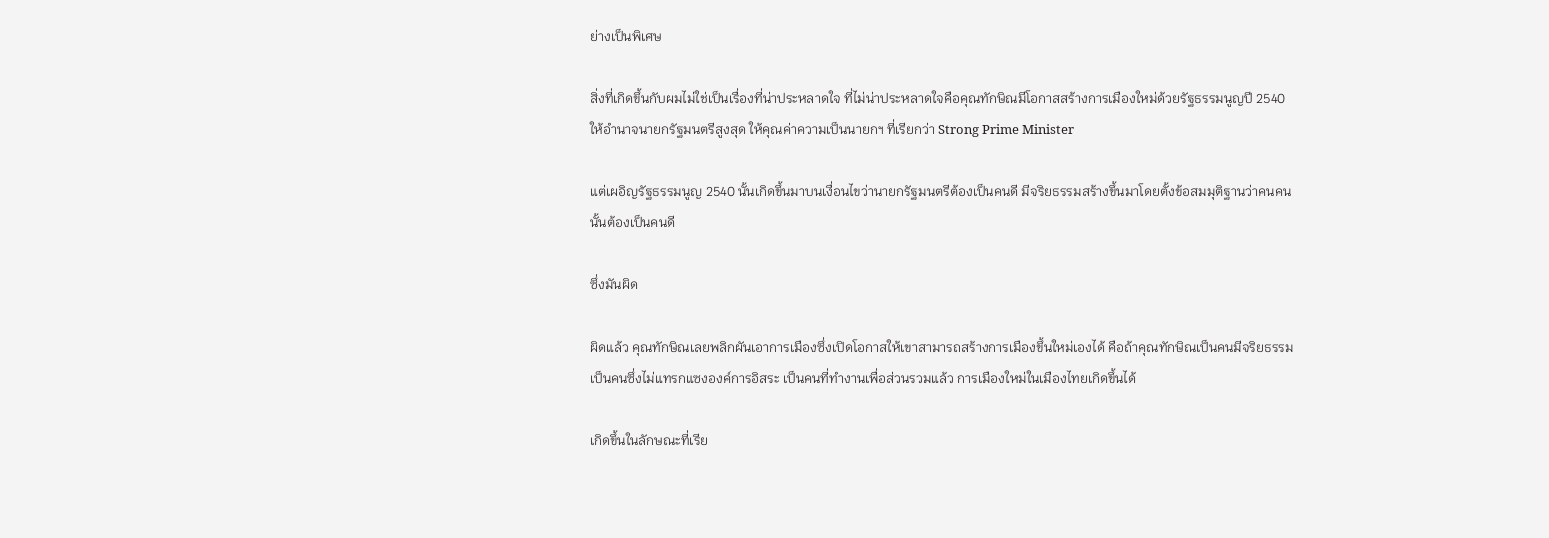ย่างเป็นพิเศษ

สิ่งที่เกิดขึ้นกับผมไม่ใช่เป็นเรื่องที่น่าประหลาดใจ ที่ไม่น่าประหลาดใจคือคุณทักษิณมีโอกาสสร้างการเมืองใหม่ด้วยรัฐธรรมนูญปี 2540 ให้อำนาจนายกรัฐมนตรีสูงสุด ให้คุณค่าความเป็นนายกฯ ที่เรียกว่า Strong Prime Minister

แต่เผอิญรัฐธรรมนูญ 2540 นั้นเกิดขึ้นมาบนเงื่อนไขว่านายกรัฐมนตรีต้องเป็นคนดี มีจริยธรรมสร้างขึ้นมาโดยตั้งข้อสมมุติฐานว่าคนคนนั้นต้องเป็นคนดี

ซึ่งมันผิด

ผิดแล้ว คุณทักษิณเลยพลิกผันเอาการเมืองซึ่งเปิดโอกาสให้เขาสามารถสร้างการเมืองขึ้นใหม่เองได้ คือถ้าคุณทักษิณเป็นคนมีจริยธรรม เป็นคนซึ่งไม่แทรกแซงองค์การอิสระ เป็นคนที่ทำงานเพื่อส่วนรวมแล้ว การเมืองใหม่ในเมืองไทยเกิดขึ้นได้

เกิดขึ้นในลักษณะที่เรีย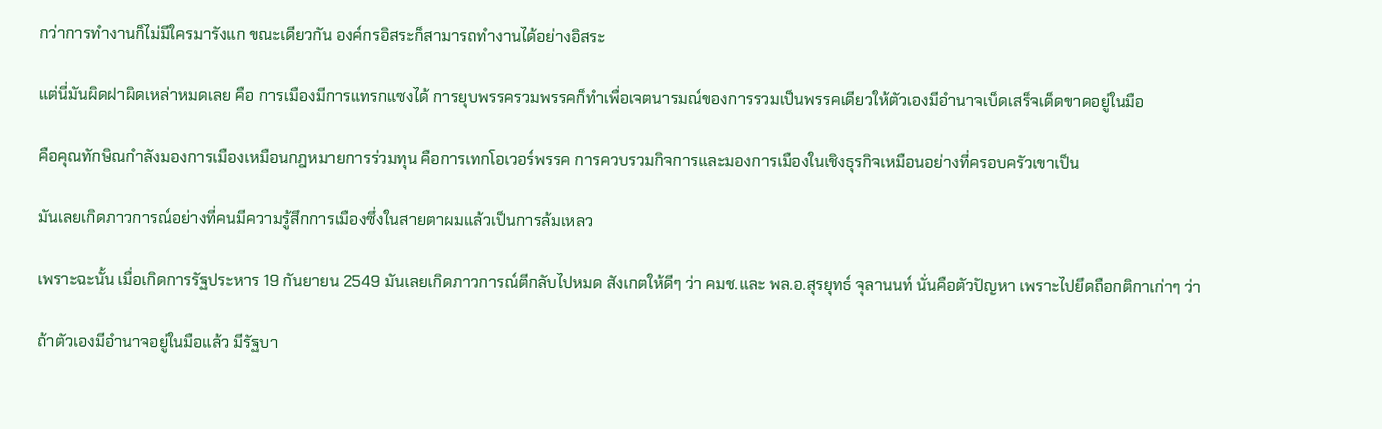กว่าการทำงานก็ไม่มีใครมารังแก ขณะเดียวกัน องค์กรอิสระก็สามารถทำงานได้อย่างอิสระ

แต่นี่มันผิดฝาผิดเหล่าหมดเลย คือ การเมืองมีการแทรกแซงได้ การยุบพรรครวมพรรคก็ทำเพื่อเจตนารมณ์ของการรวมเป็นพรรคเดียวให้ตัวเองมีอำนาจเบ็ดเสร็จเด็ดขาดอยู่ในมือ

คือคุณทักษิณกำลังมองการเมืองเหมือนกฎหมายการร่วมทุน คือการเทกโอเวอร์พรรค การควบรวมกิจการและมองการเมืองในเชิงธุรกิจเหมือนอย่างที่ครอบครัวเขาเป็น

มันเลยเกิดภาวการณ์อย่างที่คนมีความรู้สึกการเมืองซึ่งในสายตาผมแล้วเป็นการล้มเหลว

เพราะฉะนั้น เมื่อเกิดการรัฐประหาร 19 กันยายน 2549 มันเลยเกิดภาวการณ์ตีกลับไปหมด สังเกตให้ดีๆ ว่า คมช.และ พล.อ.สุรยุทธ์ จุลานนท์ นั่นคือตัวปัญหา เพราะไปยึดถือกติกาเก่าๆ ว่า

ถ้าตัวเองมีอำนาจอยู่ในมือแล้ว มีรัฐบา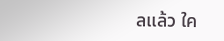ลแล้ว ใค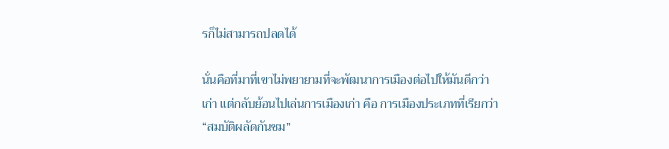รก็ไม่สามารถปลดได้

นั่นคือที่มาที่เขาไม่พยายามที่จะพัฒนาการเมืองต่อไปให้มันดีกว่าเก่า แต่กลับย้อนไปเล่นการเมืองเก่า คือ การเมืองประเภทที่เรียกว่า “สมบัติผลัดกันชม”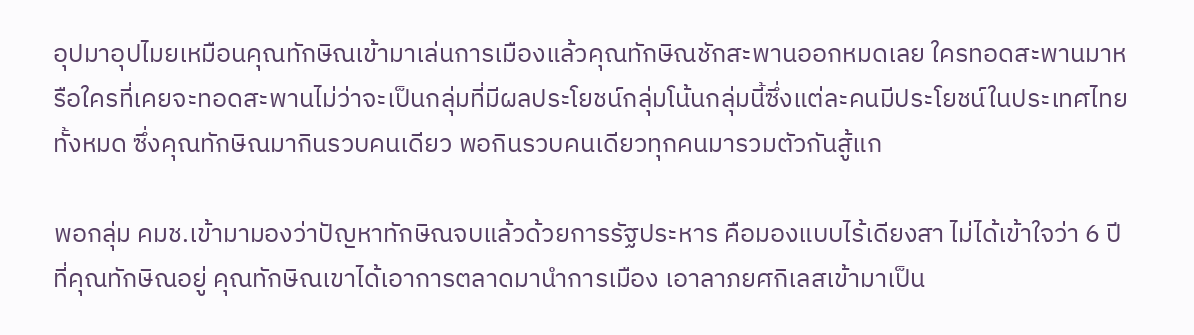อุปมาอุปไมยเหมือนคุณทักษิณเข้ามาเล่นการเมืองแล้วคุณทักษิณชักสะพานออกหมดเลย ใครทอดสะพานมาหรือใครที่เคยจะทอดสะพานไม่ว่าจะเป็นกลุ่มที่มีผลประโยชน์กลุ่มโน้นกลุ่มนี้ซึ่งแต่ละคนมีประโยชน์ในประเทศไทยทั้งหมด ซึ่งคุณทักษิณมากินรวบคนเดียว พอกินรวบคนเดียวทุกคนมารวมตัวกันสู้แก

พอกลุ่ม คมช.เข้ามามองว่าปัญหาทักษิณจบแล้วด้วยการรัฐประหาร คือมองแบบไร้เดียงสา ไม่ได้เข้าใจว่า 6 ปีที่คุณทักษิณอยู่ คุณทักษิณเขาได้เอาการตลาดมานำการเมือง เอาลาภยศกิเลสเข้ามาเป็น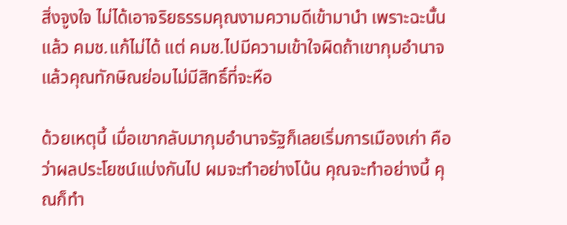สิ่งจูงใจ ไม่ได้เอาจริยธรรมคุณงามความดีเข้ามานำ เพราะฉะนั้นแล้ว คมช.แก้ไม่ได้ แต่ คมช.ไปมีความเข้าใจผิดถ้าเขากุมอำนาจแล้วคุณทักษิณย่อมไม่มีสิทธิ์ที่จะหือ

ด้วยเหตุนี้ เมื่อเขากลับมากุมอำนาจรัฐก็เลยเริ่มการเมืองเก่า คือว่าผลประโยชน์แบ่งกันไป ผมจะทำอย่างโน้น คุณจะทำอย่างนี้ คุณก็ทำ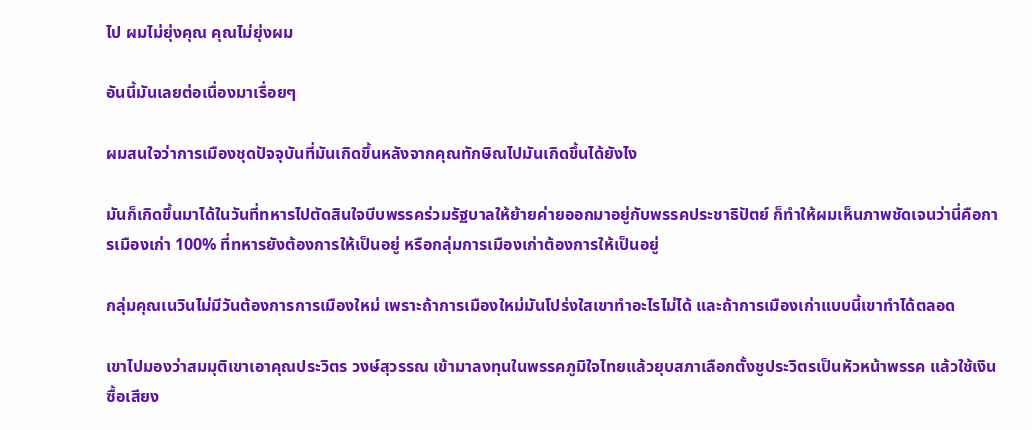ไป ผมไม่ยุ่งคุณ คุณไม่ยุ่งผม

อันนี้มันเลยต่อเนื่องมาเรื่อยๆ

ผมสนใจว่าการเมืองชุดปัจจุบันที่มันเกิดขึ้นหลังจากคุณทักษิณไปมันเกิดขึ้นได้ยังไง

มันก็เกิดขึ้นมาได้ในวันที่ทหารไปตัดสินใจบีบพรรคร่วมรัฐบาลให้ย้ายค่ายออกมาอยู่กับพรรคประชาธิปัตย์ ก็ทำให้ผมเห็นภาพชัดเจนว่านี่คือการเมืองเก่า 100% ที่ทหารยังต้องการให้เป็นอยู่ หรือกลุ่มการเมืองเก่าต้องการให้เป็นอยู่

กลุ่มคุณเนวินไม่มีวันต้องการการเมืองใหม่ เพราะถ้าการเมืองใหม่มันโปร่งใสเขาทำอะไรไม่ได้ และถ้าการเมืองเก่าแบบนี้เขาทำได้ตลอด

เขาไปมองว่าสมมุติเขาเอาคุณประวิตร วงษ์สุวรรณ เข้ามาลงทุนในพรรคภูมิใจไทยแล้วยุบสภาเลือกตั้งชูประวิตรเป็นหัวหน้าพรรค แล้วใช้เงินซื้อเสียง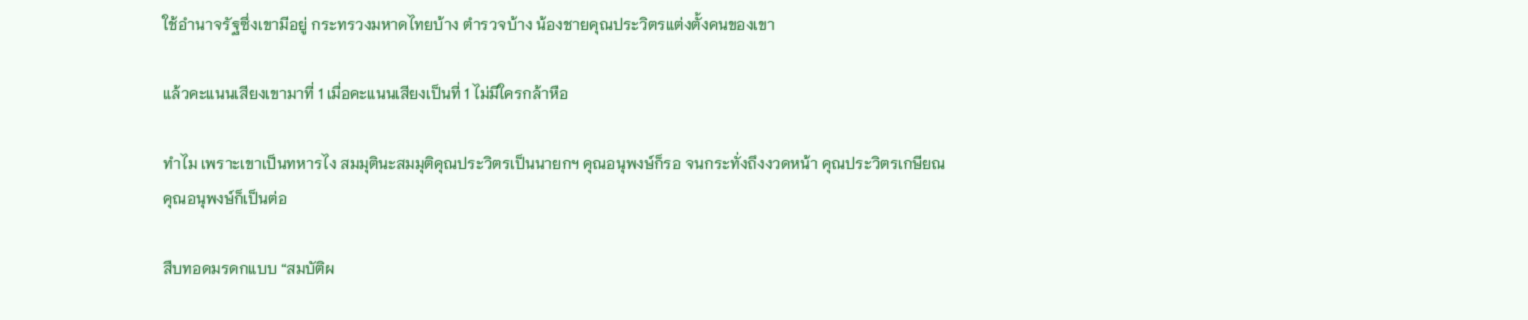ใช้อำนาจรัฐซึ่งเขามีอยู่ กระทรวงมหาดไทยบ้าง ตำรวจบ้าง น้องชายคุณประวิตรแต่งตั้งคนของเขา

แล้วคะแนนเสียงเขามาที่ 1 เมื่อคะแนนเสียงเป็นที่ 1 ไม่มีใครกล้าหือ

ทำไม เพราะเขาเป็นทหารไง สมมุตินะสมมุติคุณประวิตรเป็นนายกฯ คุณอนุพงษ์ก็รอ จนกระทั่งถึงงวดหน้า คุณประวิตรเกษียณ คุณอนุพงษ์ก็เป็นต่อ

สืบทอดมรดกแบบ “สมบัติผ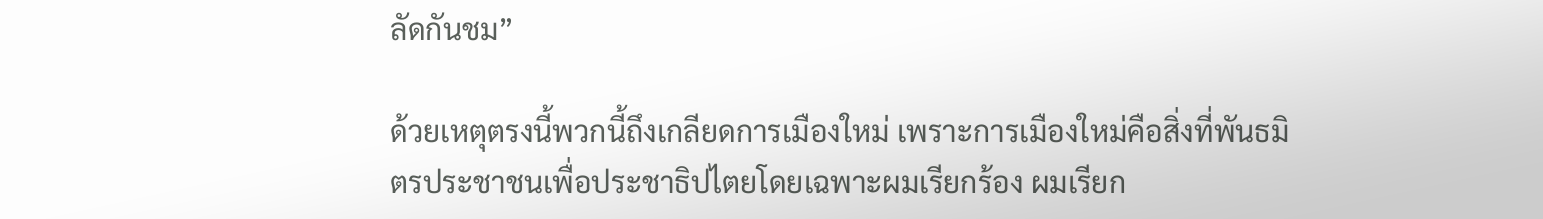ลัดกันชม”

ด้วยเหตุตรงนี้พวกนี้ถึงเกลียดการเมืองใหม่ เพราะการเมืองใหม่คือสิ่งที่พันธมิตรประชาชนเพื่อประชาธิปไตยโดยเฉพาะผมเรียกร้อง ผมเรียก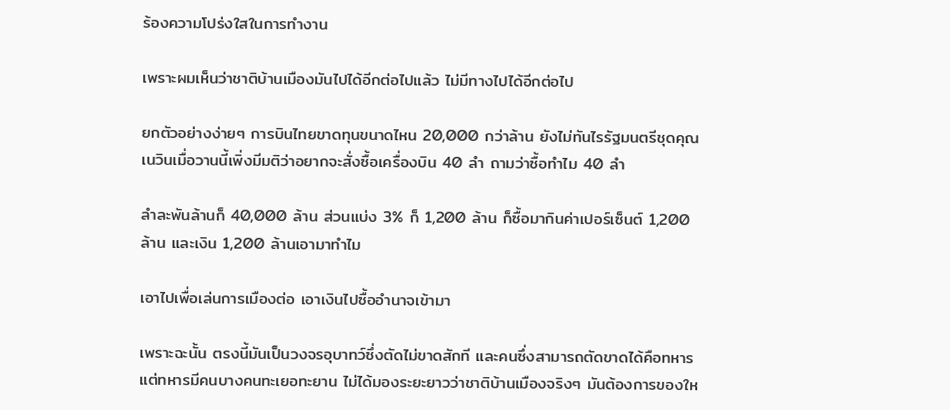ร้องความโปร่งใสในการทำงาน

เพราะผมเห็นว่าชาติบ้านเมืองมันไปได้อีกต่อไปแล้ว ไม่มีทางไปได้อีกต่อไป

ยกตัวอย่างง่ายๆ การบินไทยขาดทุนขนาดไหน 20,000 กว่าล้าน ยังไม่ทันไรรัฐมนตรีชุดคุณเนวินเมื่อวานนี้เพิ่งมีมติว่าอยากจะสั่งซื้อเครื่องบิน 40 ลำ ถามว่าซื้อทำไม 40 ลำ

ลำละพันล้านก็ 40,000 ล้าน ส่วนแบ่ง 3% ก็ 1,200 ล้าน ก็ซื้อมากินค่าเปอร์เซ็นต์ 1,200 ล้าน และเงิน 1,200 ล้านเอามาทำไม

เอาไปเพื่อเล่นการเมืองต่อ เอาเงินไปซื้ออำนาจเข้ามา

เพราะฉะนั้น ตรงนี้มันเป็นวงจรอุบาทว์ซึ่งตัดไม่ขาดสักที และคนซึ่งสามารถตัดขาดได้คือทหาร แต่ทหารมีคนบางคนทะเยอทะยาน ไม่ได้มองระยะยาวว่าชาติบ้านเมืองจริงๆ มันต้องการของให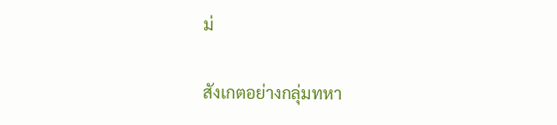ม่

สังเกตอย่างกลุ่มทหา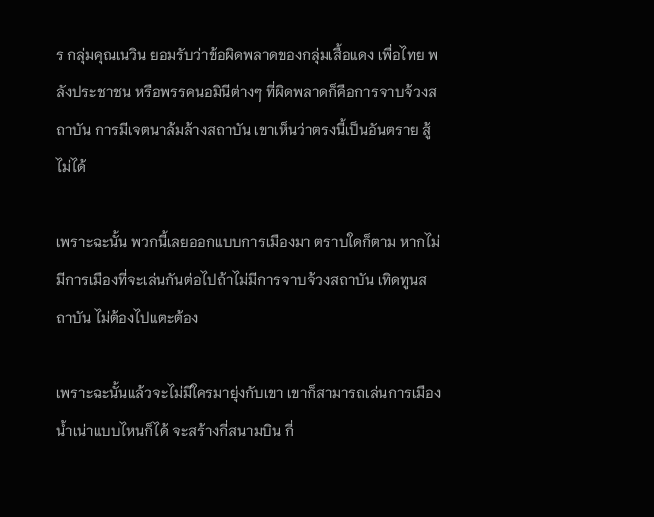ร กลุ่มคุณเนวิน ยอมรับว่าข้อผิดพลาดของกลุ่มเสื้อแดง เพื่อไทย พลังประชาชน หรือพรรคนอมินีต่างๆ ที่ผิดพลาดก็คือการจาบจ้วงสถาบัน การมีเจตนาล้มล้างสถาบัน เขาเห็นว่าตรงนี้เป็นอันตราย สู้ไม่ได้

เพราะฉะนั้น พวกนี้เลยออกแบบการเมืองมา ตราบใดก็ตาม หากไม่มีการเมืองที่จะเล่นกันต่อไปถ้าไม่มีการจาบจ้วงสถาบัน เทิดทูนสถาบัน ไม่ต้องไปแตะต้อง

เพราะฉะนั้นแล้วจะไม่มีใครมายุ่งกับเขา เขาก็สามารถเล่นการเมืองน้ำเน่าแบบไหนก็ได้ จะสร้างกี่สนามบิน กี่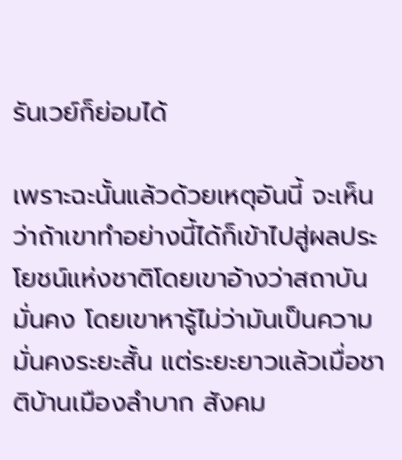รันเวย์ก็ย่อมได้

เพราะฉะนั้นแล้วด้วยเหตุอันนี้ จะเห็นว่าถ้าเขาทำอย่างนี้ได้ก็เข้าไปสู่ผลประโยชน์แห่งชาติโดยเขาอ้างว่าสถาบันมั่นคง โดยเขาหารู้ไม่ว่ามันเป็นความมั่นคงระยะสั้น แต่ระยะยาวแล้วเมื่อชาติบ้านเมืองลำบาก สังคม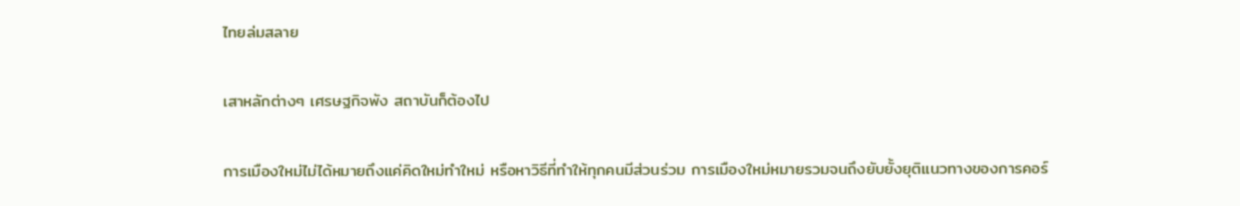ไทยล่มสลาย

เสาหลักต่างๆ เศรษฐกิจพัง สถาบันก็ต้องไป

การเมืองใหม่ไม่ได้หมายถึงแค่คิดใหม่ทำใหม่ หรือหาวิธีที่ทำให้ทุกคนมีส่วนร่วม การเมืองใหม่หมายรวมจนถึงยับยั้งยุติแนวทางของการคอร์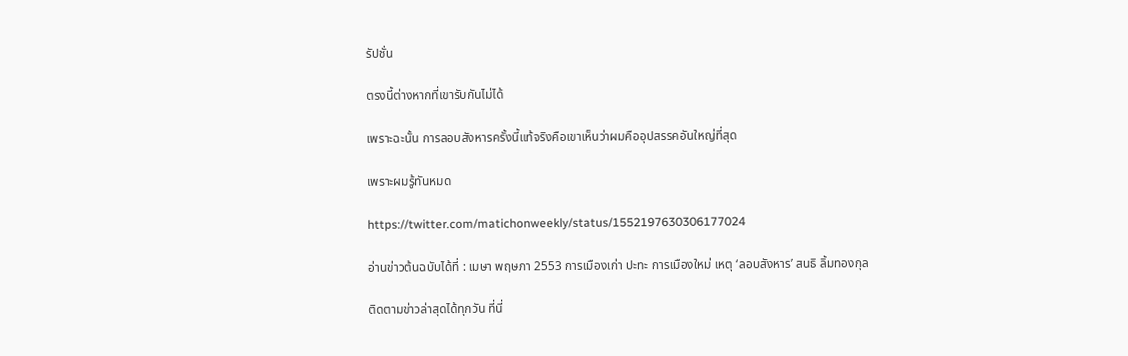รัปชั่น

ตรงนี้ต่างหากที่เขารับกันไม่ได้

เพราะฉะนั้น การลอบสังหารครั้งนี้แท้จริงคือเขาเห็นว่าผมคืออุปสรรคอันใหญ่ที่สุด

เพราะผมรู้ทันหมด

https://twitter.com/matichonweekly/status/1552197630306177024

อ่านข่าวต้นฉบับได้ที่ : เมษา พฤษภา 2553 การเมืองเก่า ปะทะ การเมืองใหม่ เหตุ ‘ลอบสังหาร’ สนธิ ลิ้มทองกุล

ติดตามข่าวล่าสุดได้ทุกวัน ที่นี่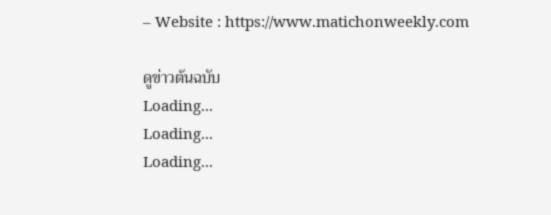– Website : https://www.matichonweekly.com

ดูข่าวต้นฉบับ
Loading...
Loading...
Loading...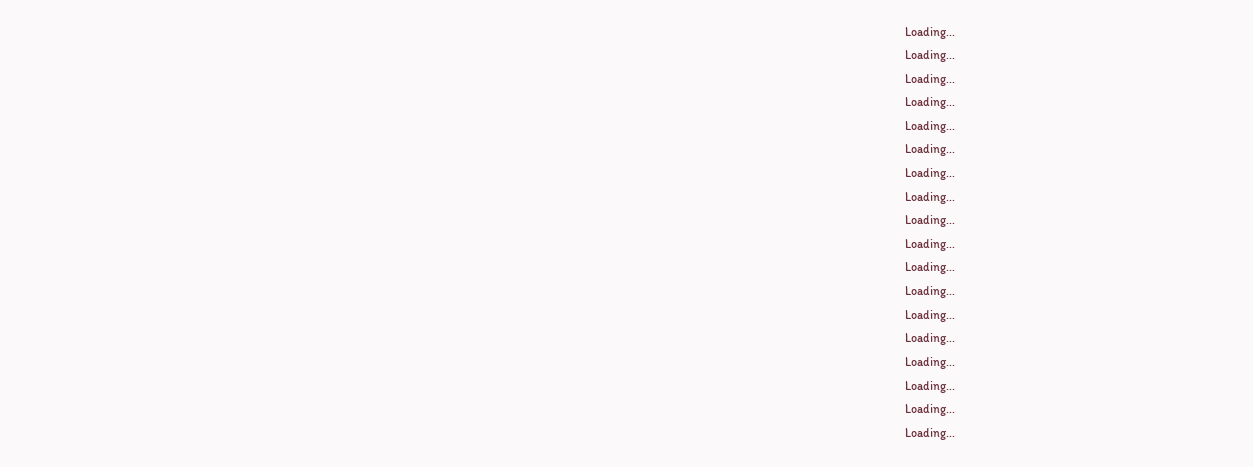Loading...
Loading...
Loading...
Loading...
Loading...
Loading...
Loading...
Loading...
Loading...
Loading...
Loading...
Loading...
Loading...
Loading...
Loading...
Loading...
Loading...
Loading...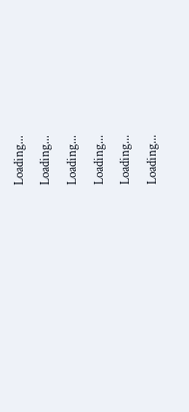Loading...
Loading...
Loading...
Loading...
Loading...
Loading...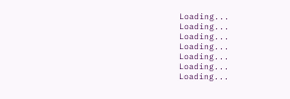Loading...
Loading...
Loading...
Loading...
Loading...
Loading...
Loading...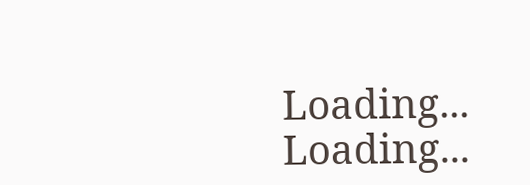Loading...
Loading...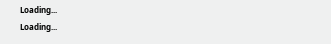Loading...
Loading...